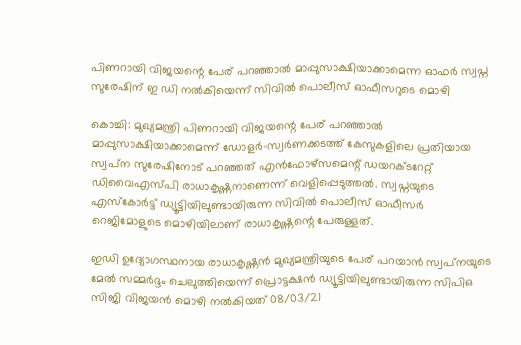പിണറായി വിജയന്റെ പേര് പറഞ്ഞാല്‍ മാപ്പുസാക്ഷിയാക്കാമെന്ന ഓഫർ സ്വപ്ന സുരേഷിന് ഇ ഡി നൽകിയെന്ന് സിവില്‍ പൊലീസ് ഓഫീസറുടെ മൊഴി

കൊച്ചി: മുഖ്യമന്ത്രി പിണറായി വിജയന്റെ പേര് പറഞ്ഞാല്‍ മാപ്പുസാക്ഷിയാക്കാമെന്ന് ഡോളര്‍-സ്വര്‍ണക്കടത്ത് കേസുകളിലെ പ്രതിയായ സ്വപ്‌ന സുരേഷിനോട് പറഞ്ഞത് എന്‍ഫോഴ്‌സമെന്റ് ഡയറക്ടറേറ്റ് ഡിവൈഎസ്പി രാധാകൃഷ്ണനാണെന്ന് വെളിപ്പെടുത്തല്‍. സ്വപ്നയുടെ എസ്‌കോര്‍ട്ട് ഡ്യൂട്ടിയിലുണ്ടായിരുന്ന സിവില്‍ പൊലീസ് ഓഫീസര്‍ റെജിമോളുടെ മൊഴിയിലാണ് രാധാകൃഷ്ണന്റെ പേരുള്ളത്.

ഇഡി ഉദ്യോഗസ്ഥനായ രാധാകൃഷ്ണന്‍ മുഖ്യമന്ത്രിയുടെ പേര് പറയാന്‍ സ്വപ്‌നയുടെ മേല്‍ സമ്മര്‍ദ്ദം ചെലുത്തിയെന്ന് പ്രൊട്ടക്ഷന്‍ ഡ്യൂട്ടിയിലുണ്ടായിരുന്ന സിപിഒ സിജി വിജയന്‍ മൊഴി നല്‍കിയത് 08/03/21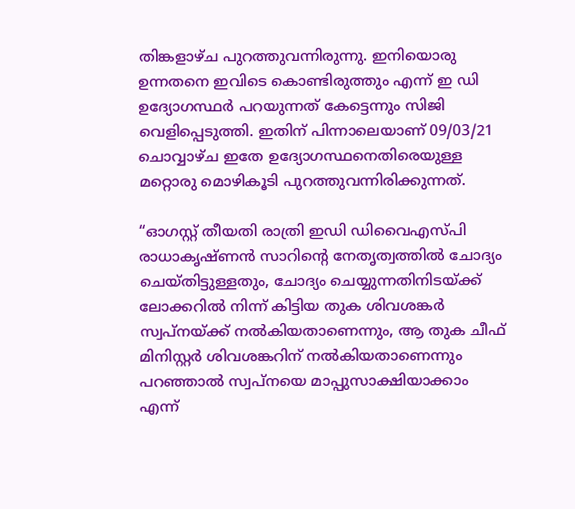തിങ്കളാഴ്ച പുറത്തുവന്നിരുന്നു. ഇനിയൊരു ഉന്നതനെ ഇവിടെ കൊണ്ടിരുത്തും എന്ന് ഇ ഡി ഉദ്യോഗസ്ഥര്‍ പറയുന്നത് കേട്ടെന്നും സിജി വെളിപ്പെടുത്തി. ഇതിന് പിന്നാലെയാണ് 09/03/21 ചൊവ്വാഴ്ച ഇതേ ഉദ്യോഗസ്ഥനെതിരെയുള്ള മറ്റൊരു മൊഴികൂടി പുറത്തുവന്നിരിക്കുന്നത്.

“ഓഗസ്റ്റ് തീയതി രാത്രി ഇഡി ഡിവൈഎസ്പി രാധാകൃഷ്ണന്‍ സാറിന്റെ നേതൃത്വത്തില്‍ ചോദ്യം ചെയ്തിട്ടുള്ളതും, ചോദ്യം ചെയ്യുന്നതിനിടയ്ക്ക് ലോക്കറില്‍ നിന്ന് കിട്ടിയ തുക ശിവശങ്കര്‍ സ്വപ്‌നയ്ക്ക് നല്‍കിയതാണെന്നും, ആ തുക ചീഫ് മിനിസ്റ്റര്‍ ശിവശങ്കറിന് നല്‍കിയതാണെന്നും പറഞ്ഞാല്‍ സ്വപ്നയെ മാപ്പുസാക്ഷിയാക്കാം എന്ന്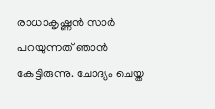രാധാകൃഷ്ണന്‍ സാര്‍ പറയുന്നത് ഞാന്‍ കേട്ടിരുന്നു. ചോദ്യം ചെയ്ത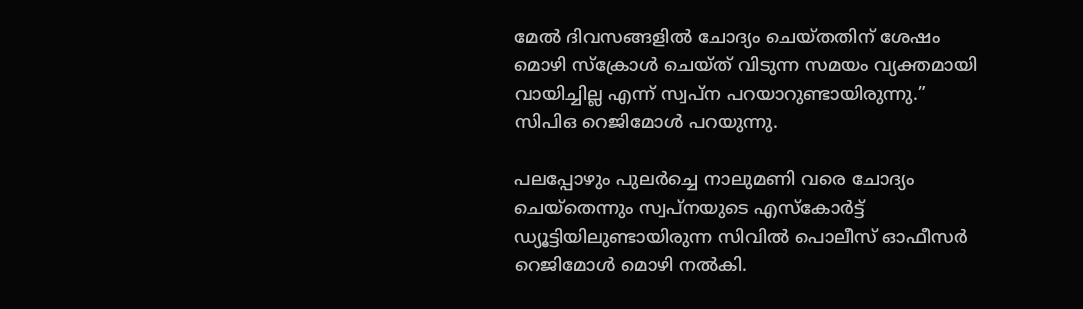മേല്‍ ദിവസങ്ങളില്‍ ചോദ്യം ചെയ്തതിന് ശേഷം മൊഴി സ്‌ക്രോള്‍ ചെയ്ത് വിടുന്ന സമയം വ്യക്തമായി വായിച്ചില്ല എന്ന് സ്വപ്‌ന പറയാറുണ്ടായിരുന്നു.” സിപിഒ റെജിമോള്‍ പറയുന്നു.

പലപ്പോഴും പുലര്‍ച്ചെ നാലുമണി വരെ ചോദ്യം ചെയ്‌തെന്നും സ്വപ്നയുടെ എസ്‌കോര്‍ട്ട് ഡ്യൂട്ടിയിലുണ്ടായിരുന്ന സിവില്‍ പൊലീസ് ഓഫീസര്‍ റെജിമോള്‍ മൊഴി നല്‍കി.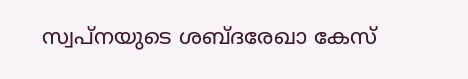സ്വപ്നയുടെ ശബ്ദരേഖാ കേസ്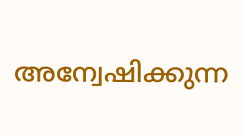അന്വേഷിക്കുന്ന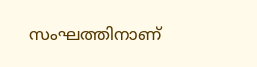സംഘത്തിനാണ്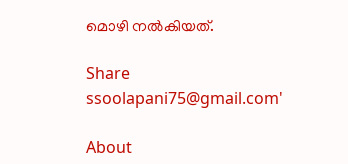മൊഴി നല്‍കിയത്.

Share
ssoolapani75@gmail.com'

About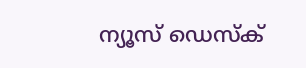ന്യൂസ് ഡെസ്ക്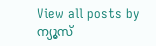View all posts by ന്യൂസ്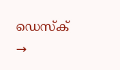ഡെസ്ക് →